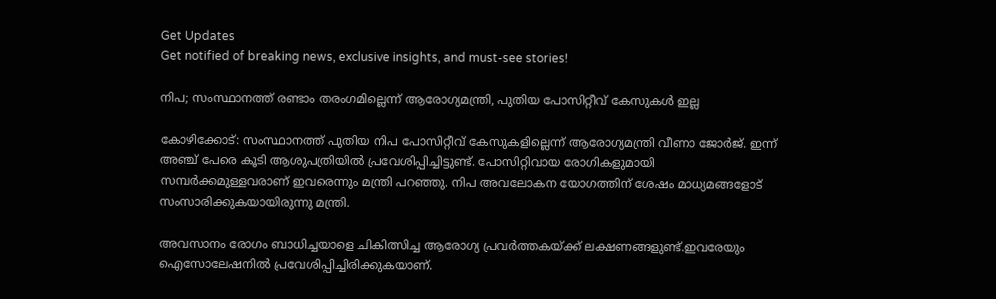Get Updates
Get notified of breaking news, exclusive insights, and must-see stories!

നിപ; സംസ്ഥാനത്ത് രണ്ടാം തരംഗമില്ലെന്ന് ആരോഗ്യമന്ത്രി, പുതിയ പോസിറ്റീവ് കേസുകൾ ഇല്ല

കോഴിക്കോട്: സംസ്ഥാനത്ത് പുതിയ നിപ പോസിറ്റീവ്‌ കേസുകളില്ലെന്ന് ആരോഗ്യമന്ത്രി വീണാ ജോർജ്. ഇന്ന് അഞ്ച് പേരെ കൂടി ആശുപത്രിയിൽ പ്രവേശിപ്പിച്ചിട്ടുണ്ട്. പോസിറ്റിവായ രോഗികളുമായി സമ്പർക്കമുള്ളവരാണ് ഇവരെന്നും മന്ത്രി പറഞ്ഞു. നിപ അവലോകന യോഗത്തിന് ശേഷം മാധ്യമങ്ങളോട് സംസാരിക്കുകയായിരുന്നു മന്ത്രി.

അവസാനം രോഗം ബാധിച്ചയാളെ ചികിത്സിച്ച ആരോഗ്യ പ്രവർത്തകയ്ക്ക് ലക്ഷണങ്ങളുണ്ട്.ഇവരേയും ഐസോലേഷനിൽ പ്രവേശിപ്പിച്ചിരിക്കുകയാണ്.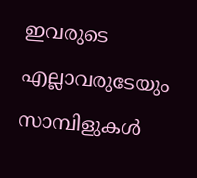ഇവരുടെ എല്ലാവരുടേയും സാമ്പിളുകൾ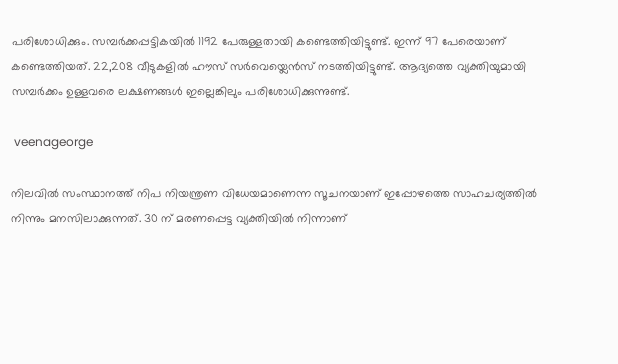പരിശോധിക്കും. സമ്പർക്കപ്പട്ടികയിൽ 1192 പേരുള്ളതായി കണ്ടെത്തിയിട്ടുണ്ട്. ഇന്ന് 97 പേരെയാണ് കണ്ടെത്തിയത്. 22,208 വീടുകളിൽ ഹൗസ് സർവെയ്ലെൻസ് നടത്തിയിട്ടുണ്ട്. ആദ്യത്തെ വ്യക്തിയുമായി സമ്പർക്കം ഉള്ളവരെ ലക്ഷണങ്ങൾ ഇല്ലെങ്കിലും പരിശോധിക്കുന്നുണ്ട്.

 veenageorge

നിലവിൽ സംസ്ഥാനത്ത് നിപ നിയന്ത്രണ വിധേയമാണെന്ന സൂചനയാണ് ഇപ്പോഴത്തെ സാഹചര്യത്തിൽ നിന്നും മനസിലാക്കുന്നത്. 30 ന് മരണപ്പെട്ട വ്യക്തിയിൽ നിന്നാണ്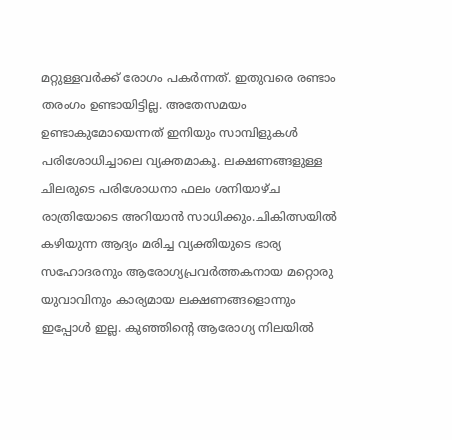മറ്റുള്ളവർക്ക് രോഗം പകർന്നത്. ഇതുവരെ രണ്ടാം തരംഗം ഉണ്ടായിട്ടില്ല. അതേസമയം ഉണ്ടാകുമോയെന്നത് ഇനിയും സാമ്പിളുകൾ പരിശോധിച്ചാലെ വ്യക്തമാകൂ. ലക്ഷണങ്ങളുള്ള ചിലരുടെ പരിശോധനാ ഫലം ശനിയാഴ്ച രാത്രിയോടെ അറിയാൻ സാധിക്കും.ചികിത്സയിൽ കഴിയുന്ന ആദ്യം മരിച്ച വ്യക്തിയുടെ ഭാര്യ സഹോദരനും ആരോഗ്യപ്രവർത്തകനായ മറ്റൊരു യുവാവിനും കാര്യമായ ലക്ഷണങ്ങളൊന്നും ഇപ്പോൾ ഇല്ല. കുഞ്ഞിന്റെ ആരോഗ്യ നിലയിൽ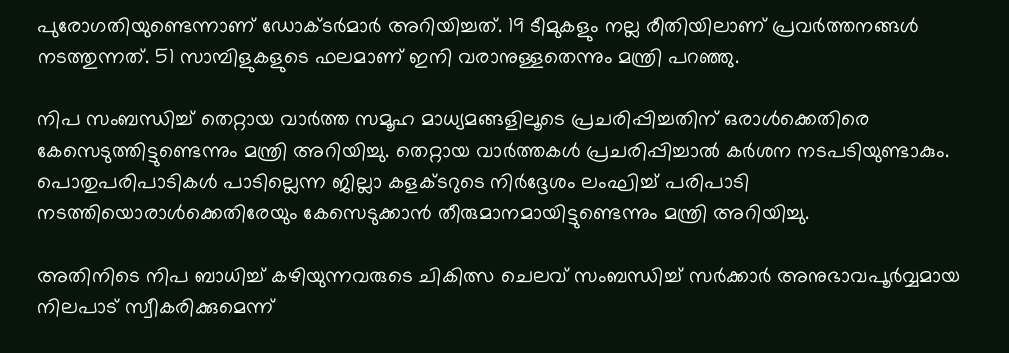പുരോഗതിയുണ്ടെന്നാണ് ഡോക്ടർമാർ അറിയിച്ചത്. 19 ടീമുകളും നല്ല രീതിയിലാണ് പ്രവർത്തനങ്ങൾ നടത്തുന്നത്. 51 സാമ്പിളുകളുടെ ഫലമാണ് ഇനി വരാനുള്ളതെന്നും മന്ത്രി പറഞ്ഞു.

നിപ സംബന്ധിച്ച് തെറ്റായ വാർത്ത സമൂഹ മാധ്യമങ്ങളിലൂടെ പ്രചരിപ്പിച്ചതിന് ഒരാൾക്കെതിരെ കേസെടുത്തിട്ടുണ്ടെന്നും മന്ത്രി അറിയിച്ചു. തെറ്റായ വാർത്തകൾ പ്രചരിപ്പിച്ചാൽ കർശന നടപടിയുണ്ടാകും. പൊതുപരിപാടികൾ പാടില്ലെന്ന ജില്ലാ കളക്ടറുടെ നിർദ്ദേശം ലംഘിച്ച് പരിപാടി നടത്തിയൊരാൾക്കെതിരേയും കേസെടുക്കാൻ തീരുമാനമായിട്ടുണ്ടെന്നും മന്ത്രി അറിയിച്ചു.

അതിനിടെ നിപ ബാധിച്ച് കഴിയുന്നവരുടെ ചികിത്സ ചെലവ് സംബന്ധിച്ച് സർക്കാർ അനുഭാവപൂർവ്വമായ നിലപാട് സ്വീകരിക്കുമെന്ന്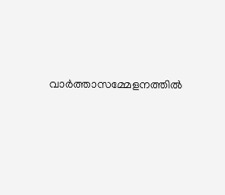വാർത്താസമ്മേളനത്തിൽ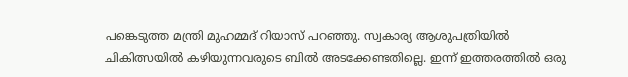പങ്കെടുത്ത മന്ത്രി മുഹമ്മദ് റിയാസ് പറഞ്ഞു. സ്വകാര്യ ആശുപത്രിയിൽ ചികിത്സയിൽ കഴിയുന്നവരുടെ ബിൽ അടക്കേണ്ടതില്ലെ. ഇന്ന് ഇത്തരത്തിൽ ഒരു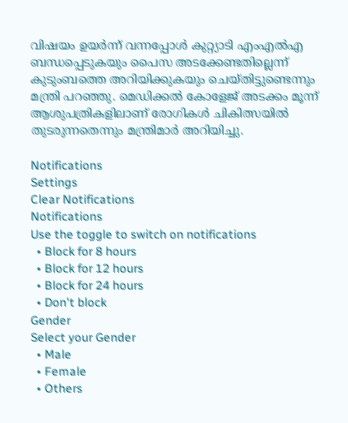വിഷയം ഉയർന്ന് വന്നപ്പോൾ കുറ്റ്യാടി എംഎൽഎ ബന്ധപ്പെടുകയും പൈസ അടക്കേണ്ടതില്ലെന്ന് കുടുംബത്തെ അറിയിക്കുകയും ചെയ്തിട്ടുണ്ടെന്നും മന്ത്രി പറഞ്ഞു. മെഡിക്കൽ കോളേജ് അടക്കം മൂന്ന് ആശുപത്രികളിലാണ് രോഗികൾ ചികിത്സയിൽ തുടരുന്നതെന്നും മന്ത്രിമാർ അറിയിച്ചു.

Notifications
Settings
Clear Notifications
Notifications
Use the toggle to switch on notifications
  • Block for 8 hours
  • Block for 12 hours
  • Block for 24 hours
  • Don't block
Gender
Select your Gender
  • Male
  • Female
  • Others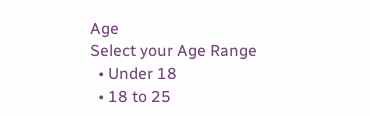Age
Select your Age Range
  • Under 18
  • 18 to 25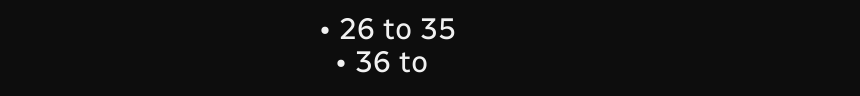• 26 to 35
  • 36 to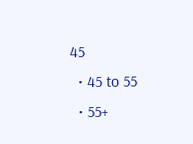45
  • 45 to 55
  • 55+